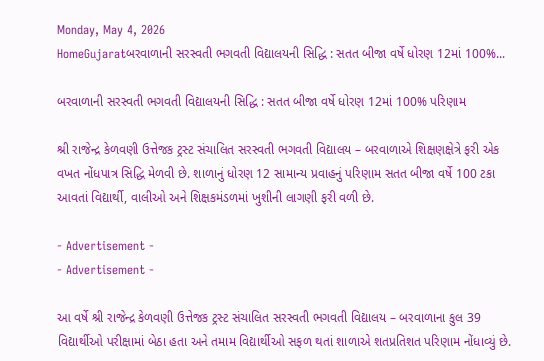Monday, May 4, 2026
HomeGujaratબરવાળાની સરસ્વતી ભગવતી વિદ્યાલયની સિદ્ધિ : સતત બીજા વર્ષે ધોરણ 12માં 100%...

બરવાળાની સરસ્વતી ભગવતી વિદ્યાલયની સિદ્ધિ : સતત બીજા વર્ષે ધોરણ 12માં 100% પરિણામ

શ્રી રાજેન્દ્ર કેળવણી ઉત્તેજક ટ્રસ્ટ સંચાલિત સરસ્વતી ભગવતી વિદ્યાલય – બરવાળાએ શિક્ષણક્ષેત્રે ફરી એક વખત નોંધપાત્ર સિદ્ધિ મેળવી છે. શાળાનું ધોરણ 12 સામાન્ય પ્રવાહનું પરિણામ સતત બીજા વર્ષે 100 ટકા આવતાં વિદ્યાર્થી, વાલીઓ અને શિક્ષકમંડળમાં ખુશીની લાગણી ફરી વળી છે.

- Advertisement -
- Advertisement -

આ વર્ષે શ્રી રાજેન્દ્ર કેળવણી ઉત્તેજક ટ્રસ્ટ સંચાલિત સરસ્વતી ભગવતી વિદ્યાલય – બરવાળાના કુલ 39 વિદ્યાર્થીઓ પરીક્ષામાં બેઠા હતા અને તમામ વિદ્યાર્થીઓ સફળ થતાં શાળાએ શતપ્રતિશત પરિણામ નોંધાવ્યું છે.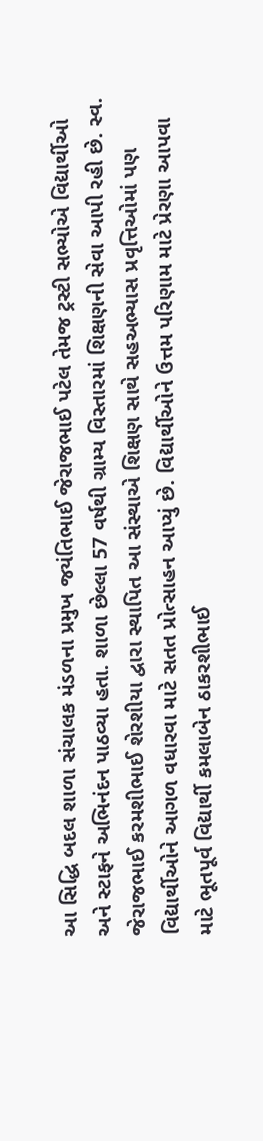આ સિદ્ધિ બદલ શાળા સંચાલક મંડળના પ્રમુખ જયંતિભાઈ જેરાજભાઈ પટેલ તેમજ ટ્રસ્ટી સભ્યોએ વિદ્યાર્થીઓ અને સ્ટાફને અભિનંદન પાઠવ્યા હતા. શાળા છેલ્લા 57 વર્ષથી ગ્રામ્ય વિસ્તારમાં શિક્ષણની સેવા આપી રહી છે. સ્વ. જેરાજભાઈ કરમશીભાઈ શેરશીયા દ્વારા સ્થાપિત આ સંસ્થાએ શિક્ષણ સાથે સહઅભ્યાસ પ્રવૃત્તિઓમાં પણ વિદ્યાર્થીઓને આગળ વધારવા માટે સતત પ્રોત્સાહન આપ્યું છે. વિદ્યાર્થીઓને ઉત્તમ પરિણામ માટે પ્રેરણા આપવા માટે ભૂતપૂર્વ વિદ્યાર્થી કમલાબેન ઠાકરશીભાઈ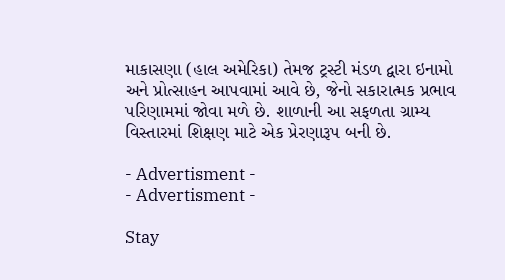માકાસણા (હાલ અમેરિકા) તેમજ ટ્રસ્ટી મંડળ દ્વારા ઇનામો અને પ્રોત્સાહન આપવામાં આવે છે, જેનો સકારાત્મક પ્રભાવ પરિણામમાં જોવા મળે છે. શાળાની આ સફળતા ગ્રામ્ય વિસ્તારમાં શિક્ષણ માટે એક પ્રેરણારૂપ બની છે.

- Advertisment -
- Advertisment -

Stay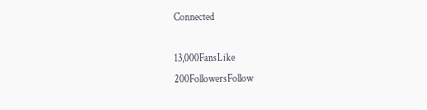Connected

13,000FansLike
200FollowersFollow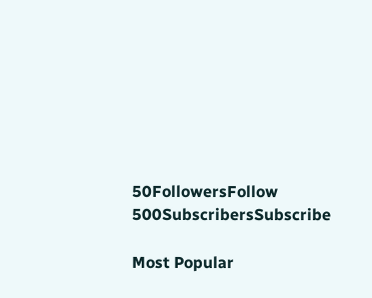50FollowersFollow
500SubscribersSubscribe

Most Popular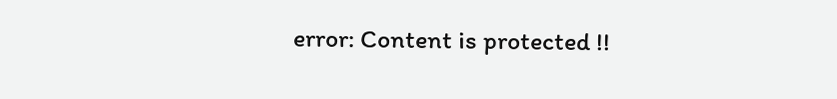error: Content is protected !!